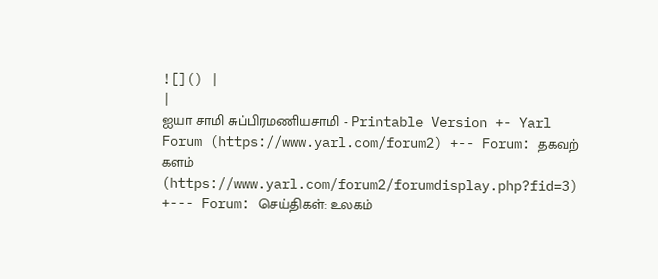![]() |
|
ஐயா சாமி சுப்பிரமணியசாமி - Printable Version +- Yarl Forum (https://www.yarl.com/forum2) +-- Forum: தகவற் களம் (https://www.yarl.com/forum2/forumdisplay.php?fid=3) +--- Forum: செய்திகள்: உலகம்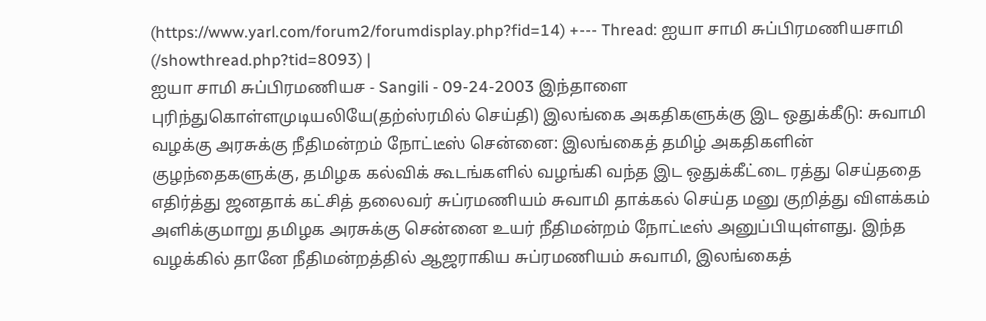(https://www.yarl.com/forum2/forumdisplay.php?fid=14) +--- Thread: ஐயா சாமி சுப்பிரமணியசாமி (/showthread.php?tid=8093) |
ஐயா சாமி சுப்பிரமணியச - Sangili - 09-24-2003 இந்தாளை புரிந்துகொள்ளமுடியலியே(தற்ஸ்ரமில் செய்தி) இலங்கை அகதிகளுக்கு இட ஒதுக்கீடு: சுவாமி வழக்கு அரசுக்கு நீதிமன்றம் நோட்டீஸ் சென்னை: இலங்கைத் தமிழ் அகதிகளின் குழந்தைகளுக்கு, தமிழக கல்விக் கூடங்களில் வழங்கி வந்த இட ஒதுக்கீட்டை ரத்து செய்ததை எதிர்த்து ஜனதாக் கட்சித் தலைவர் சுப்ரமணியம் சுவாமி தாக்கல் செய்த மனு குறித்து விளக்கம் அளிக்குமாறு தமிழக அரசுக்கு சென்னை உயர் நீதிமன்றம் நோட்டீஸ் அனுப்பியுள்ளது. இந்த வழக்கில் தானே நீதிமன்றத்தில் ஆஜராகிய சுப்ரமணியம் சுவாமி, இலங்கைத்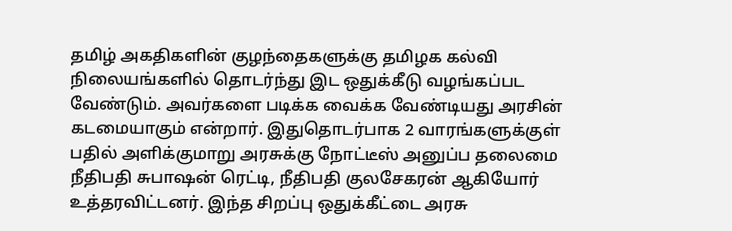தமிழ் அகதிகளின் குழந்தைகளுக்கு தமிழக கல்வி நிலையங்களில் தொடர்ந்து இட ஒதுக்கீடு வழங்கப்பட வேண்டும். அவர்களை படிக்க வைக்க வேண்டியது அரசின் கடமையாகும் என்றார். இதுதொடர்பாக 2 வாரங்களுக்குள் பதில் அளிக்குமாறு அரசுக்கு நோட்டீஸ் அனுப்ப தலைமை நீதிபதி சுபாஷன் ரெட்டி, நீதிபதி குலசேகரன் ஆகியோர் உத்தரவிட்டனர். இந்த சிறப்பு ஒதுக்கீட்டை அரசு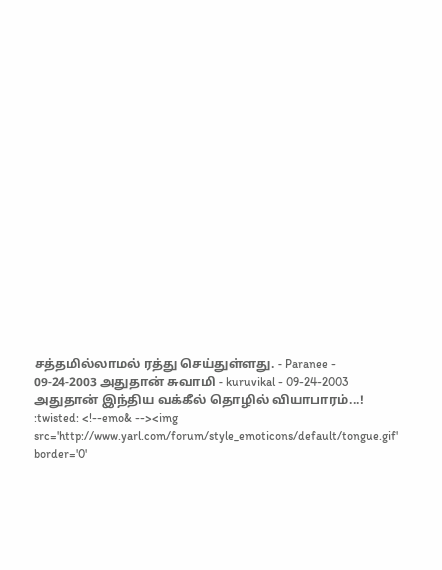சத்தமில்லாமல் ரத்து செய்துள்ளது. - Paranee - 09-24-2003 அதுதான் சுவாமி - kuruvikal - 09-24-2003 அதுதான் இந்திய வக்கீல் தொழில் வியாபாரம்...! :twisted: <!--emo& --><img src='http://www.yarl.com/forum/style_emoticons/default/tongue.gif' border='0'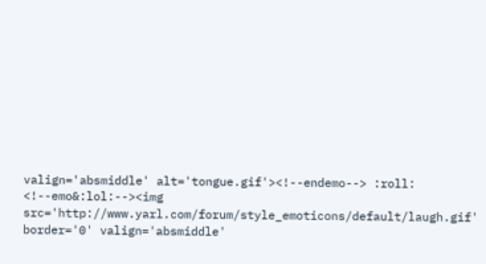valign='absmiddle' alt='tongue.gif'><!--endemo--> :roll: <!--emo&:lol:--><img src='http://www.yarl.com/forum/style_emoticons/default/laugh.gif' border='0' valign='absmiddle'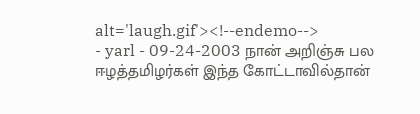alt='laugh.gif'><!--endemo-->
- yarl - 09-24-2003 நான் அறிஞ்சு பல ஈழத்தமிழர்கள் இந்த கோட்டாவில்தான்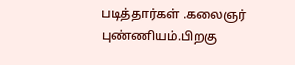படித்தார்கள் .கலைஞர் புண்ணியம்.பிறகு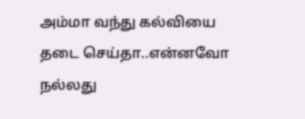அம்மா வந்து கல்வியை தடை செய்தா..என்னவோ நல்லது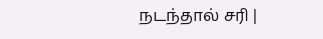நடந்தால் சரி |